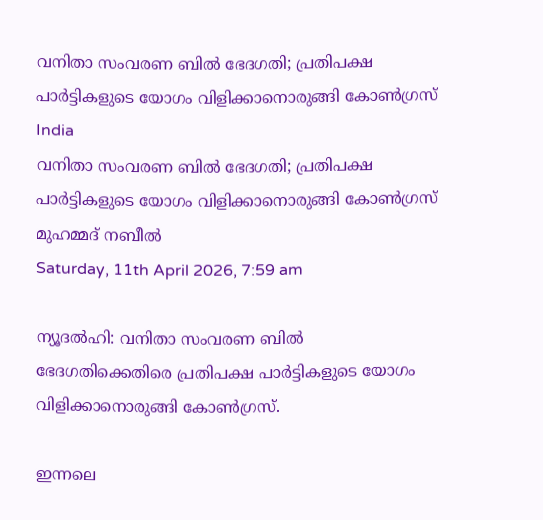വനിതാ സംവരണ ബിൽ ഭേദഗതി; പ്രതിപക്ഷ പാർട്ടികളുടെ യോഗം വിളിക്കാനൊരുങ്ങി കോൺഗ്രസ്
India
വനിതാ സംവരണ ബിൽ ഭേദഗതി; പ്രതിപക്ഷ പാർട്ടികളുടെ യോഗം വിളിക്കാനൊരുങ്ങി കോൺഗ്രസ്
മുഹമ്മദ് നബീല്‍
Saturday, 11th April 2026, 7:59 am

ന്യൂദൽഹി: വനിതാ സംവരണ ബിൽ ഭേദഗതിക്കെതിരെ പ്രതിപക്ഷ പാർട്ടികളുടെ യോഗം വിളിക്കാനൊരുങ്ങി കോൺഗ്രസ്.

ഇന്നലെ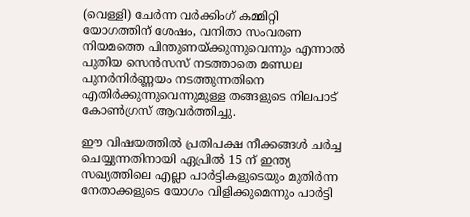(വെള്ളി) ചേർന്ന വർക്കിംഗ് കമ്മിറ്റി യോഗത്തിന് ശേഷം, വനിതാ സംവരണ നിയമത്തെ പിന്തുണയ്ക്കുന്നുവെന്നും എന്നാൽ പുതിയ സെൻസസ് നടത്താതെ മണ്ഡല പുനർനിർണ്ണയം നടത്തുന്നതിനെ എതിർക്കുന്നുവെന്നുമുള്ള തങ്ങളുടെ നിലപാട് കോൺഗ്രസ് ആവർത്തിച്ചു.

ഈ വിഷയത്തിൽ പ്രതിപക്ഷ നീക്കങ്ങൾ ചർച്ച ചെയ്യുന്നതിനായി ഏപ്രിൽ 15 ന് ഇന്ത്യ സഖ്യത്തിലെ എല്ലാ പാർട്ടികളുടെയും മുതിർന്ന നേതാക്കളുടെ യോഗം വിളിക്കുമെന്നും പാർട്ടി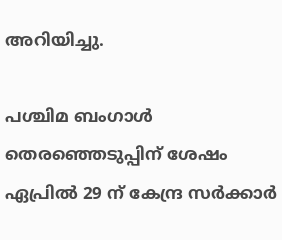അറിയിച്ചു.

പശ്ചിമ ബംഗാൾ തെരഞ്ഞെടുപ്പിന് ശേഷം ഏപ്രിൽ 29 ന് കേന്ദ്ര സർക്കാർ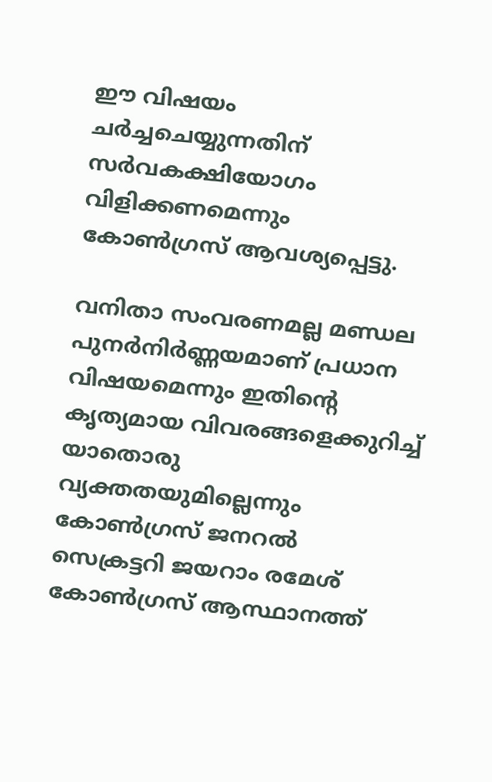ഈ വിഷയം ചർച്ചചെയ്യുന്നതിന് സർവകക്ഷിയോഗം വിളിക്കണമെന്നും കോൺഗ്രസ് ആവശ്യപ്പെട്ടു.

വനിതാ സംവരണമല്ല മണ്ഡല പുനർനിർണ്ണയമാണ് പ്രധാന വിഷയമെന്നും ഇതിന്റെ കൃത്യമായ വിവരങ്ങളെക്കുറിച്ച് യാതൊരു വ്യക്തതയുമില്ലെന്നും കോൺഗ്രസ് ജനറൽ സെക്രട്ടറി ജയറാം രമേശ് കോൺഗ്രസ് ആസ്ഥാനത്ത്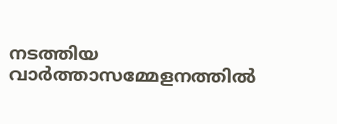നടത്തിയ വാർത്താസമ്മേളനത്തിൽ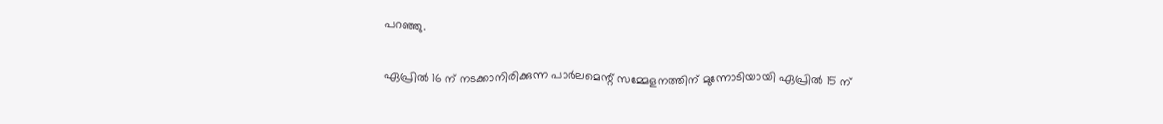പറഞ്ഞു.

ഏപ്രിൽ 16 ന് നടക്കാനിരിക്കുന്ന പാർലമെന്റ് സമ്മേളനത്തിന് മുന്നോടിയായി ഏപ്രിൽ 15 ന്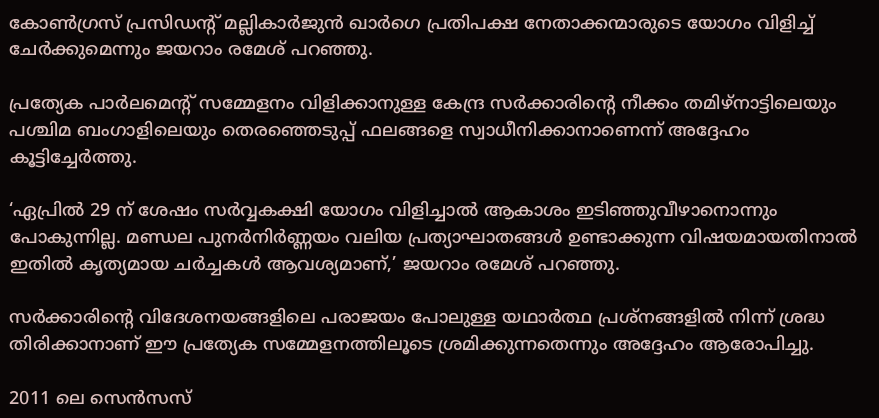കോൺഗ്രസ് പ്രസിഡന്റ് മല്ലികാർജുൻ ഖാർഗെ പ്രതിപക്ഷ നേതാക്കന്മാരുടെ യോഗം വിളിച്ച് ചേർക്കുമെന്നും ജയറാം രമേശ് പറഞ്ഞു.

പ്രത്യേക പാർലമെന്റ് സമ്മേളനം വിളിക്കാനുള്ള കേന്ദ്ര സർക്കാരിന്റെ നീക്കം തമിഴ്‌നാട്ടിലെയും പശ്ചിമ ബംഗാളിലെയും തെരഞ്ഞെടുപ്പ് ഫലങ്ങളെ സ്വാധീനിക്കാനാണെന്ന് അദ്ദേഹം കൂട്ടിച്ചേർത്തു.

‘ഏപ്രിൽ 29 ന് ശേഷം സർവ്വകക്ഷി യോഗം വിളിച്ചാൽ ആകാശം ഇടിഞ്ഞുവീഴാനൊന്നും പോകുന്നില്ല. മണ്ഡല പുനർനിർണ്ണയം വലിയ പ്രത്യാഘാതങ്ങൾ ഉണ്ടാക്കുന്ന വിഷയമായതിനാൽ ഇതിൽ കൃത്യമായ ചർച്ചകൾ ആവശ്യമാണ്,’ ജയറാം രമേശ് പറഞ്ഞു.

സർക്കാരിന്റെ വിദേശനയങ്ങളിലെ പരാജയം പോലുള്ള യഥാർത്ഥ പ്രശ്നങ്ങളിൽ നിന്ന് ശ്രദ്ധ തിരിക്കാനാണ് ഈ പ്രത്യേക സമ്മേളനത്തിലൂടെ ശ്രമിക്കുന്നതെന്നും അദ്ദേഹം ആരോപിച്ചു.

2011 ലെ സെൻസസ്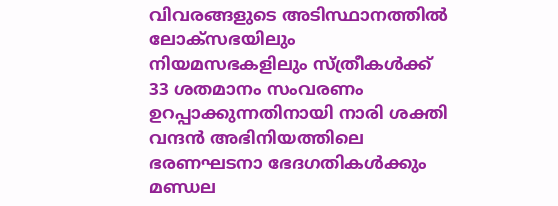വിവരങ്ങളുടെ അടിസ്ഥാനത്തിൽ ലോക്‌സഭയിലും നിയമസഭകളിലും സ്ത്രീകൾക്ക് 33 ശതമാനം സംവരണം ഉറപ്പാക്കുന്നതിനായി നാരി ശക്തി വന്ദൻ അഭിനിയത്തിലെ ഭരണഘടനാ ഭേദഗതികൾക്കും മണ്ഡല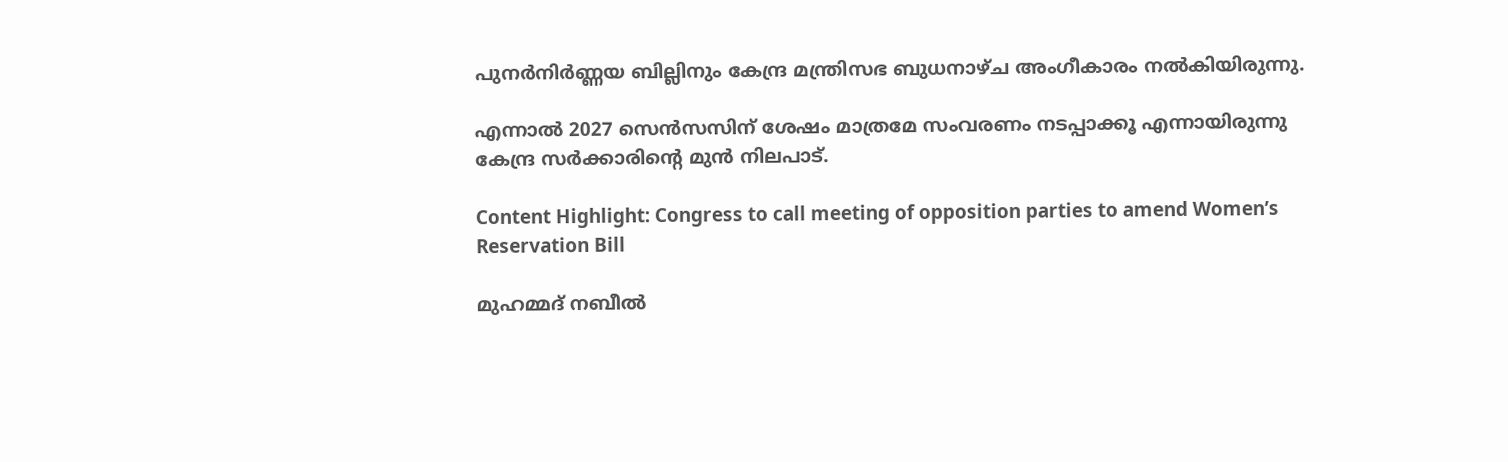പുനർനിർണ്ണയ ബില്ലിനും കേന്ദ്ര മന്ത്രിസഭ ബുധനാഴ്ച അംഗീകാരം നൽകിയിരുന്നു.

എന്നാൽ 2027 സെൻസസിന് ശേഷം മാത്രമേ സംവരണം നടപ്പാക്കൂ എന്നായിരുന്നു കേന്ദ്ര സർക്കാരിന്റെ മുൻ നിലപാട്.

Content Highlight: Congress to call meeting of opposition parties to amend Women’s Reservation Bill

മുഹമ്മദ് നബീല്‍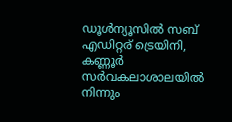ഡൂള്‍ന്യൂസില്‍ സബ് എഡിറ്റര് ട്രെയിനി, കണ്ണൂർ സര്‍വകലാശാലയില്‍ നിന്നും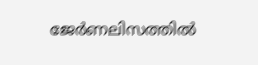ജേര്‍ണലിസത്തില്‍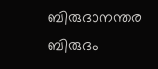ബിരുദാനന്തര ബിരുദം